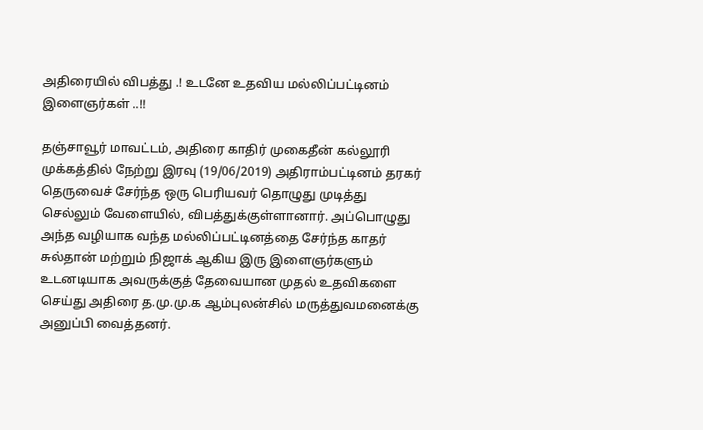அதிரையில் விபத்து .! உடனே உதவிய மல்லிப்பட்டினம் இளைஞர்கள் ..!!

தஞ்சாவூர் மாவட்டம், அதிரை காதிர் முகைதீன் கல்லூரி முக்கத்தில் நேற்று இரவு (19/06/2019) அதிராம்பட்டினம் தரகர் தெருவைச் சேர்ந்த ஒரு பெரியவர் தொழுது முடித்து செல்லும் வேளையில், விபத்துக்குள்ளானார். அப்பொழுது அந்த வழியாக வந்த மல்லிப்பட்டினத்தை சேர்ந்த காதர் சுல்தான் மற்றும் நிஜாக் ஆகிய இரு இளைஞர்களும் உடனடியாக அவருக்குத் தேவையான முதல் உதவிகளை செய்து அதிரை த.மு.மு.க ஆம்புலன்சில் மருத்துவமனைக்கு அனுப்பி வைத்தனர்.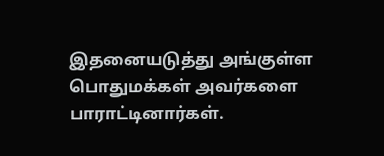இதனையடுத்து அங்குள்ள பொதுமக்கள் அவர்களை பாராட்டினார்கள்.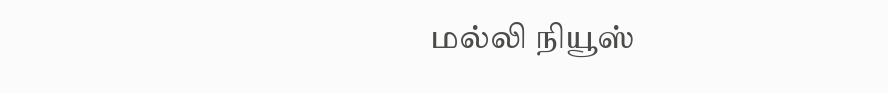மல்லி நியூஸ்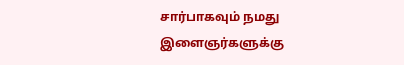சார்பாகவும் நமது இளைஞர்களுக்கு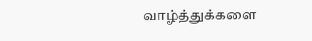வாழ்த்துக்களை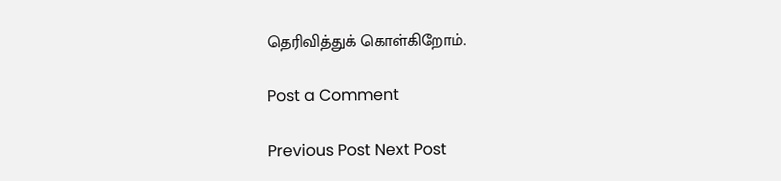தெரிவித்துக் கொள்கிறோம்.

Post a Comment

Previous Post Next Post